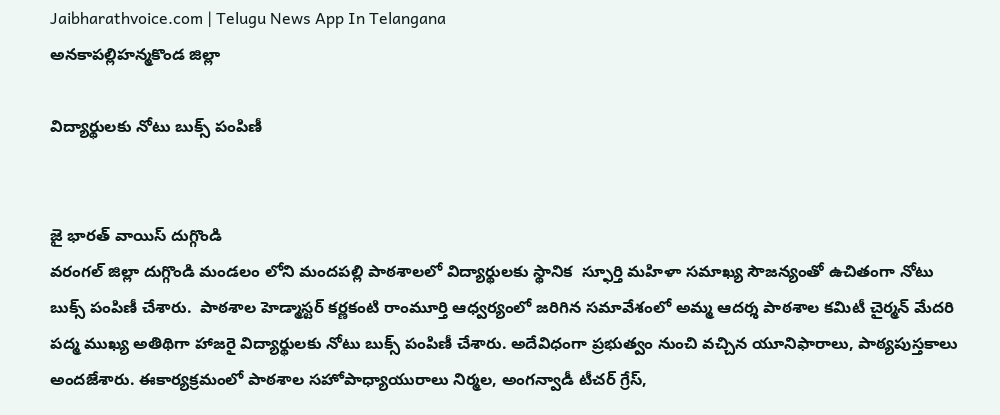Jaibharathvoice.com | Telugu News App In Telangana
అనకాపల్లిహన్మకొండ జిల్లా

విద్యార్థులకు నోటు బుక్స్ పంపిణీ


జై భారత్ వాయిస్ దుగ్గొండి
వరంగల్ జిల్లా దుగ్గొండి మండలం లోని మందపల్లి పాఠశాలలో విద్యార్థులకు స్థానిక  స్ఫూర్తి మహిళా సమాఖ్య సౌజన్యంతో ఉచితంగా నోటు బుక్స్ పంపిణీ చేశారు.  పాఠశాల హెడ్మాస్టర్ కర్ణకంటి రాంమూర్తి ఆధ్వర్యంలో జరిగిన సమావేశంలో అమ్మ ఆదర్శ పాఠశాల కమిటీ చైర్మన్ మేదరి పద్మ ముఖ్య అతిథిగా హాజరై విద్యార్థులకు నోటు బుక్స్ పంపిణీ చేశారు. అదేవిధంగా ప్రభుత్వం నుంచి వచ్చిన యూనిఫారాలు, పాఠ్యపుస్తకాలు అందజేశారు. ఈకార్యక్రమంలో పాఠశాల సహోపాధ్యాయురాలు నిర్మల, అంగన్వాడీ టీచర్ గ్రేస్,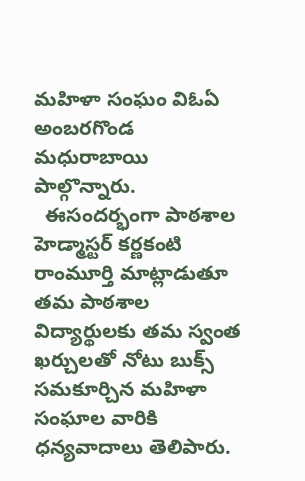మహిళా సంఘం విఓఏ అంబరగొండ మధురాబాయి పాల్గొన్నారు.
  ఈసందర్భంగా పాఠశాల హెడ్మాస్టర్ కర్ణకంటి రాంమూర్తి మాట్లాడుతూ తమ పాఠశాల విద్యార్థులకు తమ స్వంత ఖర్చులతో నోటు బుక్స్ సమకూర్చిన మహిళా సంఘాల వారికి ధన్యవాదాలు తెలిపారు.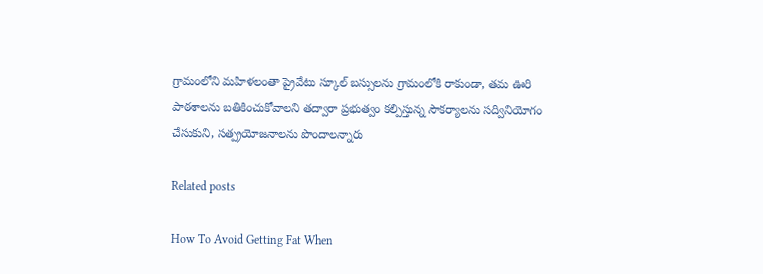గ్రామంలోని మహిళలంతా ప్రైవేటు స్కూల్ బస్సులను గ్రామంలోకి రాకుండా, తమ ఊరి పాఠశాలను బతికించుకోవాలని తద్వారా ప్రభుత్వం కల్పిస్తున్న సౌకర్యాలను సద్వినియోగం చేసుకుని, సత్ప్రయోజనాలను పొందాలన్నారు

Related posts

How To Avoid Getting Fat When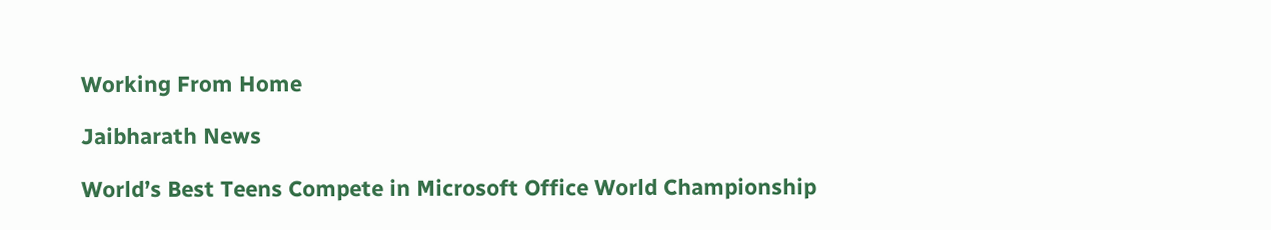Working From Home

Jaibharath News

World’s Best Teens Compete in Microsoft Office World Championship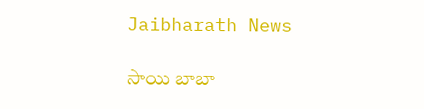Jaibharath News

సాయి బాబా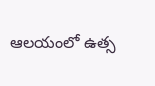ఆలయంలో ఉత్స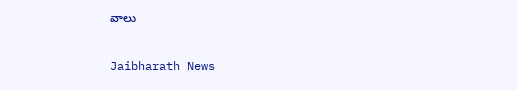వాలు

Jaibharath News